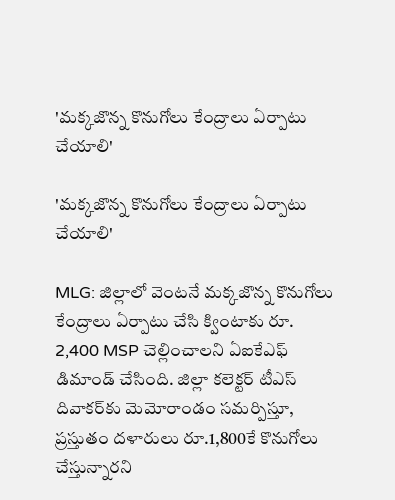'మక్కజొన్న కొనుగోలు కేంద్రాలు ఏర్పాటు చేయాలి'

'మక్కజొన్న కొనుగోలు కేంద్రాలు ఏర్పాటు చేయాలి'

MLG: జిల్లాలో వెంటనే మక్కజొన్న కొనుగోలు కేంద్రాలు ఏర్పాటు చేసి క్వింటాకు రూ. 2,400 MSP చెల్లించాలని ఏఐకేఎఫ్ డిమాండ్ చేసింది. జిల్లా కలెక్టర్ టీఎస్ దివాకర్‌కు మెమోరాండం సమర్పిస్తూ, ప్రస్తుతం దళారులు రూ.1,800కే కొనుగోలు చేస్తున్నారని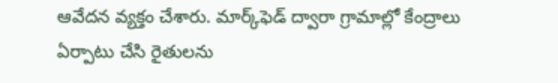ఆవేదన వ్యక్తం చేశారు. మార్క్‌ఫెడ్ ద్వారా గ్రామాల్లో కేంద్రాలు ఏర్పాటు చేసి రైతులను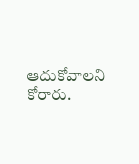ఆదుకోవాలని కోరారు.